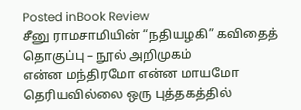Posted inBook Review
சீனு ராமசாமியின் “நதியழகி” கவிதைத் தொகுப்பு – நூல் அறிமுகம்
என்ன மந்திரமோ என்ன மாயமோ தெரியவில்லை ஒரு புத்தகத்தில்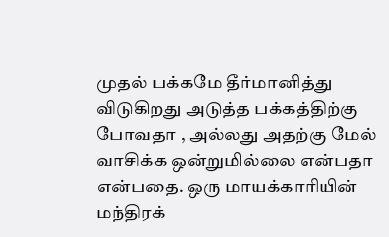முதல் பக்கமே தீர்மானித்து விடுகிறது அடுத்த பக்கத்திற்கு போவதா , அல்லது அதற்கு மேல் வாசிக்க ஒன்றுமில்லை என்பதா என்பதை. ஒரு மாயக்காரியின் மந்திரக்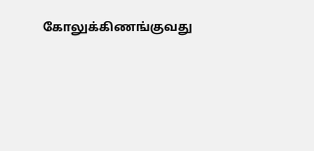கோலுக்கிணங்குவது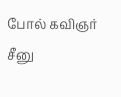போல் கவிஞர் சீனு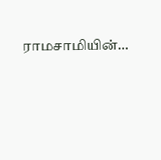ராமசாமியின்…